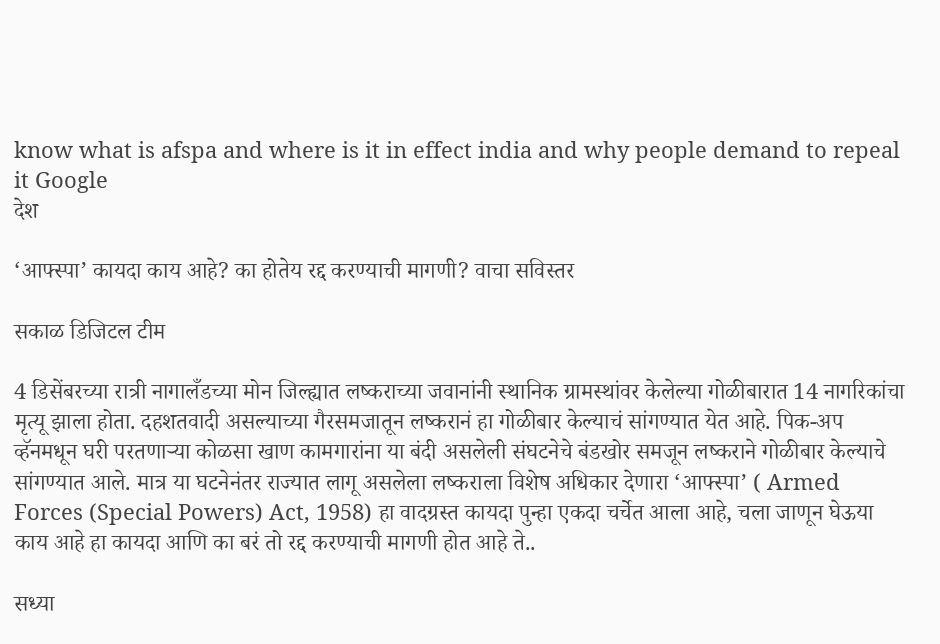know what is afspa and where is it in effect india and why people demand to repeal it Google
देश

‘आफ्स्पा’ कायदा काय आहे? का होतेय रद्द करण्याची मागणी? वाचा सविस्तर

सकाळ डिजिटल टीम

4 डिसेंबरच्या रात्री नागालँडच्या मोन जिल्ह्यात लष्कराच्या जवानांनी स्थानिक ग्रामस्थांवर केलेल्या गोळीबारात 14 नागरिकांचा मृत्यू झाला होता. दहशतवादी असल्याच्या गैरसमजातून लष्करानं हा गोळीबार केल्याचं सांगण्यात येत आहे. पिक-अप व्हॅनमधून घरी परतणाऱ्या कोळसा खाण कामगारांना या बंदी असलेली संघटनेचे बंडखोर समजून लष्कराने गोळीबार केल्याचे सांगण्यात आले. मात्र या घटनेनंतर राज्यात लागू असलेला लष्कराला विशेष अधिकार देणारा ‘आफ्स्पा’ ( Armed Forces (Special Powers) Act, 1958) हा वादग्रस्त कायदा पुन्हा एकदा चर्चेत आला आहे, चला जाणून घेऊया काय आहे हा कायदा आणि का बरं तो रद्द करण्याची मागणी होत आहे ते..

सध्या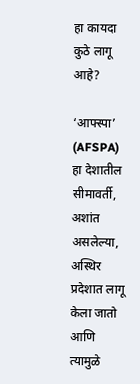हा कायदा कुठे लागू आहे?

‘आफ्स्पा’ (AFSPA) हा देशातील सीमावर्ती, अशांत असलेल्या, अस्थिर प्रदेशात लागू केला जातो आणि त्यामुळे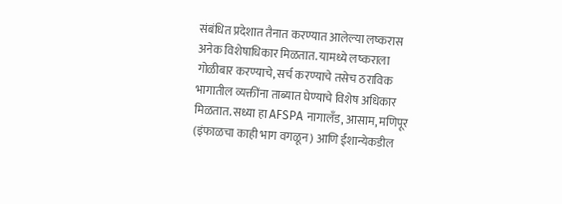संबंधित प्रदेशात तैनात करण्यात आलेल्या लष्करास अनेक विशेषाधिकार मिळतात. यामध्ये लष्कराला गोळीबार करण्याचे, सर्च करण्याचे तसेच ठराविक भागातील व्यक्तींना ताब्यात घेण्याचे विशेष अधिकार मिळतात. सध्या हा AFSPA नागालँड, आसाम, मणिपूर (इंफाळचा काही भाग वगळून) आणि ईशान्येकडील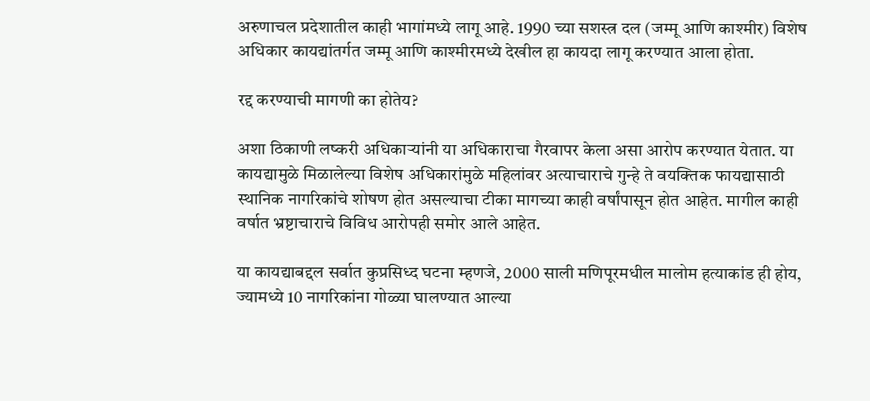अरुणाचल प्रदेशातील काही भागांमध्ये लागू आहे. 1990 च्या सशस्त्र दल (जम्मू आणि काश्मीर) विशेष अधिकार कायद्यांतर्गत जम्मू आणि काश्मीरमध्ये देखील हा कायदा लागू करण्यात आला होता.

रद्द करण्याची मागणी का होतेय?

अशा ठिकाणी लष्करी अधिकाऱ्यांनी या अधिकाराचा गैरवापर केला असा आरोप करण्यात येतात. या कायद्यामुळे मिळालेल्या विशेष अधिकारांमुळे महिलांवर अत्याचाराचे गुन्हे ते वयक्तिक फायद्यासाठी स्थानिक नागरिकांचे शोषण होत असल्याचा टीका मागच्या काही वर्षांपासून होत आहेत. मागील काही वर्षात भ्रष्टाचाराचे विविध आरोपही समोर आले आहेत.

या कायद्याबद्दल सर्वात कुप्रसिध्द घटना म्हणजे, 2000 साली मणिपूरमधील मालोम हत्याकांड ही होय, ज्यामध्ये 10 नागरिकांना गोळ्या घालण्यात आल्या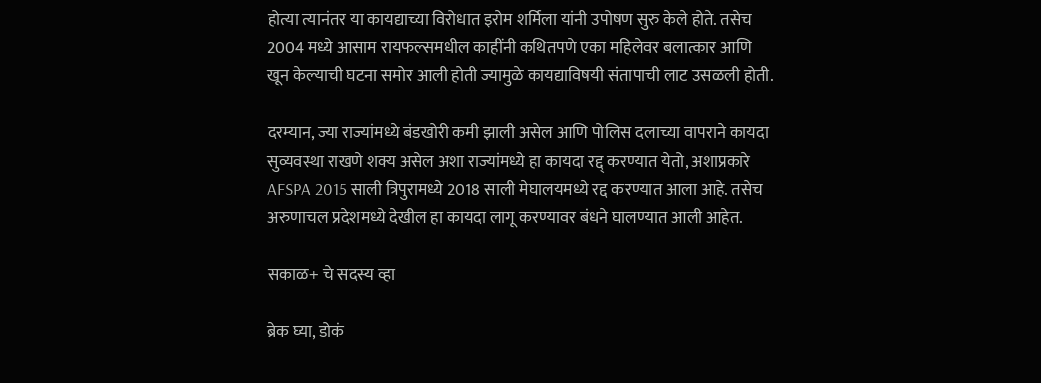होत्या त्यानंतर या कायद्याच्या विरोधात इरोम शर्मिला यांनी उपोषण सुरु केले होते. तसेच 2004 मध्ये आसाम रायफल्समधील काहींनी कथितपणे एका महिलेवर बलात्कार आणि खून केल्याची घटना समोर आली होती ज्यामुळे कायद्याविषयी संतापाची लाट उसळली होती.

दरम्यान, ज्या राज्यांमध्ये बंडखोरी कमी झाली असेल आणि पोलिस दलाच्या वापराने कायदा सुव्यवस्था राखणे शक्य असेल अशा राज्यांमध्ये हा कायदा रद्द् करण्यात येतो, अशाप्रकारे AFSPA 2015 साली त्रिपुरामध्ये 2018 साली मेघालयमध्ये रद्द करण्यात आला आहे. तसेच अरुणाचल प्रदेशमध्ये देखील हा कायदा लागू करण्यावर बंधने घालण्यात आली आहेत.

सकाळ+ चे सदस्य व्हा

ब्रेक घ्या, डोकं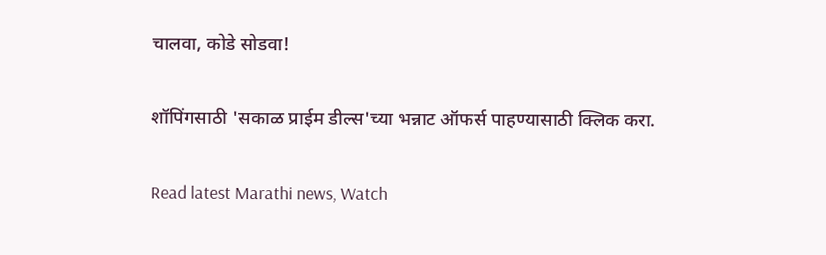चालवा, कोडे सोडवा!

शॉपिंगसाठी 'सकाळ प्राईम डील्स'च्या भन्नाट ऑफर्स पाहण्यासाठी क्लिक करा.

Read latest Marathi news, Watch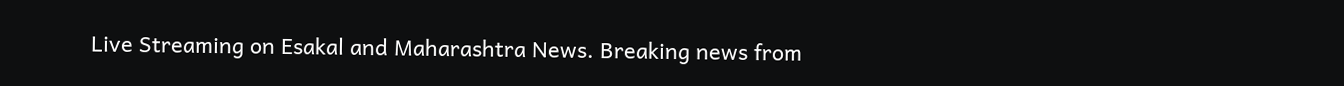Live Streaming on Esakal and Maharashtra News. Breaking news from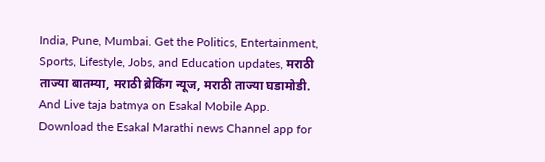India, Pune, Mumbai. Get the Politics, Entertainment, Sports, Lifestyle, Jobs, and Education updates, मराठी ताज्या बातम्या, मराठी ब्रेकिंग न्यूज, मराठी ताज्या घडामोडी. And Live taja batmya on Esakal Mobile App. Download the Esakal Marathi news Channel app for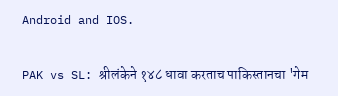Android and IOS.

PAK vs SL: श्रीलंकेने १४८ धावा करताच पाकिस्तानचा 'गेम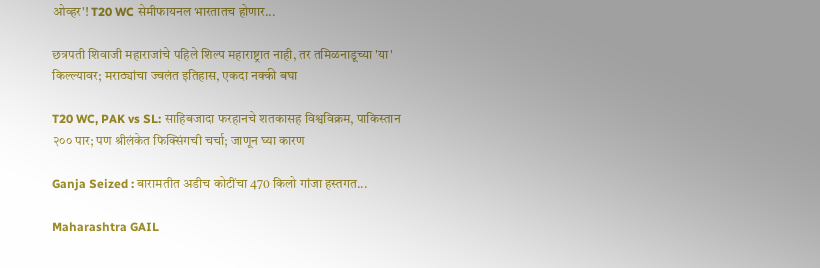ओव्हर'! T20 WC सेमीफायनल भारतातच होणार...

छत्रपती शिवाजी महाराजांचे पहिले शिल्प महाराष्ट्रात नाही, तर तमिळनाडूच्या 'या' किल्ल्यावर; मराठ्यांचा ज्वलंत इतिहास, एकदा नक्की बघा

T20 WC, PAK vs SL: साहिबजादा फरहानचे शतकासह विश्वविक्रम, पाकिस्तान २०० पार; पण श्रीलंकेत फिक्सिंगची चर्चा; जाणून घ्या कारण

Ganja Seized : बारामतीत अडीच कोटींचा 470 किलो गांजा हस्तगत...

Maharashtra GAIL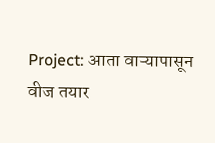Project: आता वाऱ्यापासून वीज तयार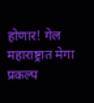होणार! गेल महाराष्ट्रात मेगा प्रकल्प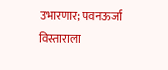उभारणार; पवनऊर्जा विस्ताराला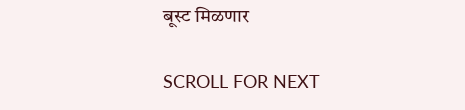बूस्ट मिळणार

SCROLL FOR NEXT